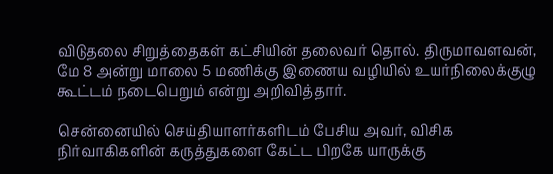விடுதலை சிறுத்தைகள் கட்சியின் தலைவர் தொல். திருமாவளவன், மே 8 அன்று மாலை 5 மணிக்கு இணைய வழியில் உயர்நிலைக்குழு கூட்டம் நடைபெறும் என்று அறிவித்தார்.

சென்னையில் செய்தியாளர்களிடம் பேசிய அவர், விசிக நிர்வாகிகளின் கருத்துகளை கேட்ட பிறகே யாருக்கு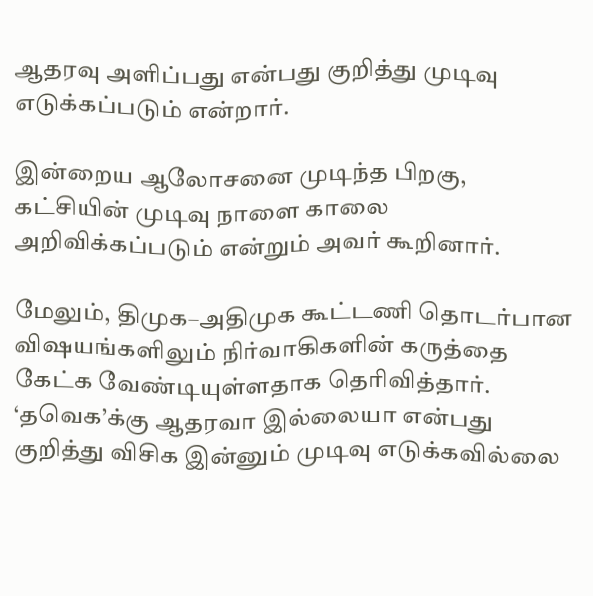ஆதரவு அளிப்பது என்பது குறித்து முடிவு எடுக்கப்படும் என்றார்.

இன்றைய ஆலோசனை முடிந்த பிறகு, கட்சியின் முடிவு நாளை காலை அறிவிக்கப்படும் என்றும் அவர் கூறினார்.

மேலும், திமுக–அதிமுக கூட்டணி தொடர்பான விஷயங்களிலும் நிர்வாகிகளின் கருத்தை கேட்க வேண்டியுள்ளதாக தெரிவித்தார். ‘தவெக’க்கு ஆதரவா இல்லையா என்பது குறித்து விசிக இன்னும் முடிவு எடுக்கவில்லை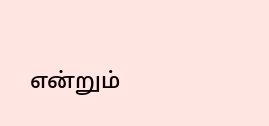என்றும்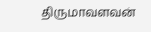திருமாவளவன்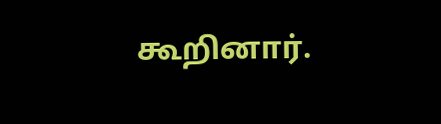கூறினார்.